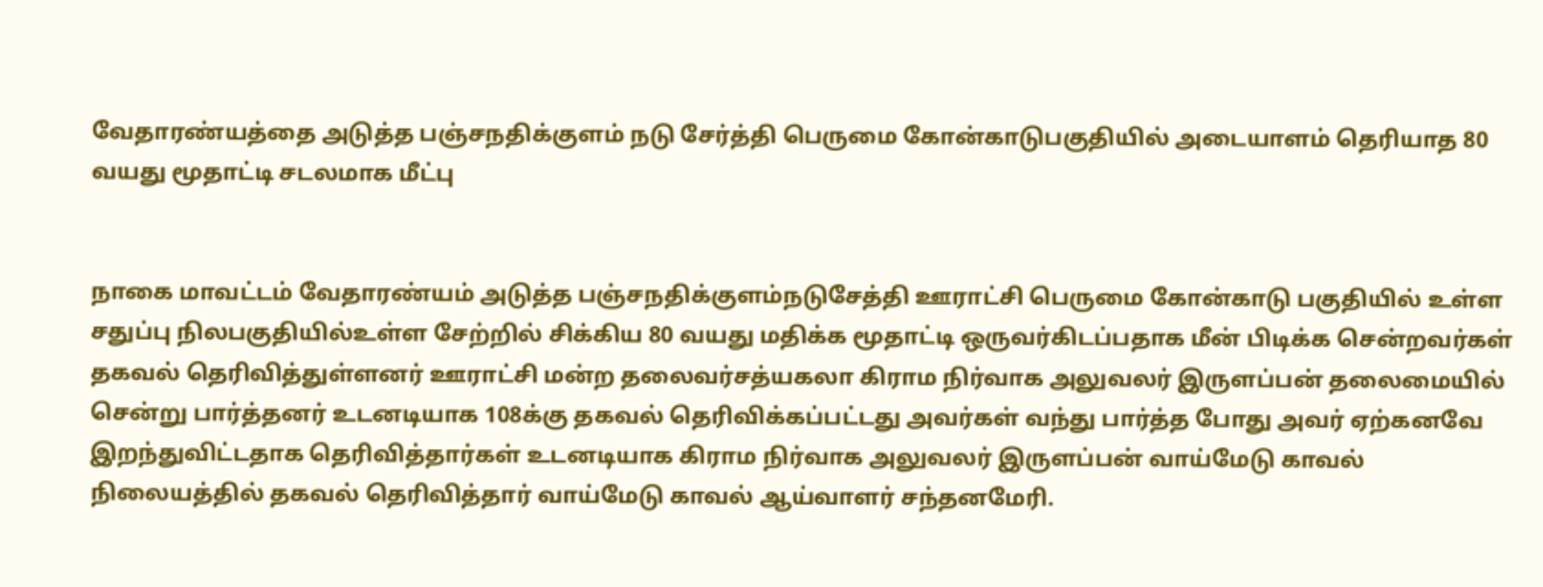வேதாரண்யத்தை அடுத்த பஞ்சநதிக்குளம் நடு சேர்த்தி பெருமை கோன்காடுபகுதியில் அடையாளம் தெரியாத 80 வயது மூதாட்டி சடலமாக மீட்பு


நாகை மாவட்டம் வேதாரண்யம் அடுத்த பஞ்சநதிக்குளம்நடுசேத்தி ஊராட்சி பெருமை கோன்காடு பகுதியில் உள்ள சதுப்பு நிலபகுதியில்உள்ள சேற்றில் சிக்கிய 80 வயது மதிக்க மூதாட்டி ஒருவர்கிடப்பதாக மீன் பிடிக்க சென்றவர்கள் தகவல் தெரிவித்துள்ளனர் ஊராட்சி மன்ற தலைவர்சத்யகலா கிராம நிர்வாக அலுவலர் இருளப்பன் தலைமையில் சென்று பார்த்தனர் உடனடியாக 108க்கு தகவல் தெரிவிக்கப்பட்டது அவர்கள் வந்து பார்த்த போது அவர் ஏற்கனவே இறந்துவிட்டதாக தெரிவித்தார்கள் உடனடியாக கிராம நிர்வாக அலுவலர் இருளப்பன் வாய்மேடு காவல் நிலையத்தில் தகவல் தெரிவித்தார் வாய்மேடு காவல் ஆய்வாளர் சந்தனமேரி.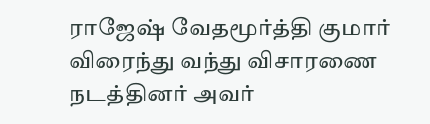ராஜேஷ் வேதமூர்த்தி குமார் விரைந்து வந்து விசாரணை நடத்தினர் அவர்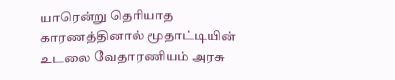யாரென்று தெரியாத காரணத்தினால் மூதாட்டியின் உடலை வேதாரணியம் அரசு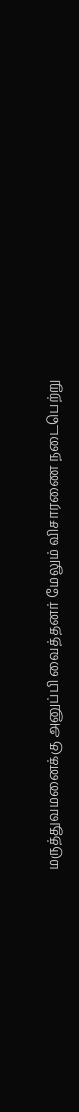மருத்துவமனைக்கு அனுப்பி வைத்தனர் மேலும் விசாரணை நடைபெற்று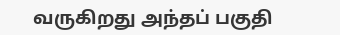வருகிறது அந்தப் பகுதி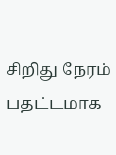சிறிது நேரம் பதட்டமாக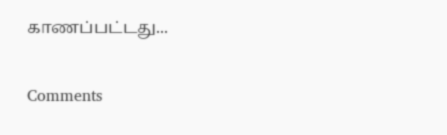காணப்பட்டது...

Comments